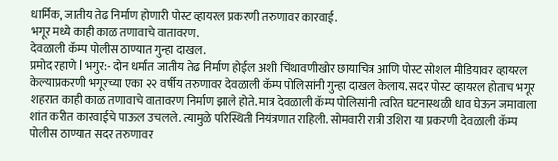धार्मिक, जातीय तेढ निर्माण होणारी पोस्ट व्हायरल प्रकरणी तरुणावर कारवाई.
भगूर मध्ये काही काळ तणावाचे वातावरण.
देवळाली कॅम्प पोलीस ठाण्यात गुन्हा दाखल.
प्रमोद रहाणे l भगुर:- दोन धर्मात जातीय तेढ निर्माण होईल अशी चिंथावणीखोर छायाचित्र आणि पोस्ट सोशल मीडियावर व्हायरल केल्याप्रकरणी भगूरच्या एका २२ वर्षीय तरुणावर देवळाली कॅम्प पोलिसांनी गुन्हा दाखल केलाय. सदर पोस्ट व्हायरल होताच भगूर शहरात काही काळ तणावाचे वातावरण निर्माण झाले होते. मात्र देवळाली कॅम्प पोलिसांनी त्वरित घटनास्थळी धाव घेऊन जमावाला शांत करीत कारवाईचे पाऊल उचलले. त्यामुळे परिस्थिती नियंत्रणात राहिली. सोमवारी रात्री उशिरा या प्रकरणी देवळाली कॅम्प पोलीस ठाण्यात सदर तरुणावर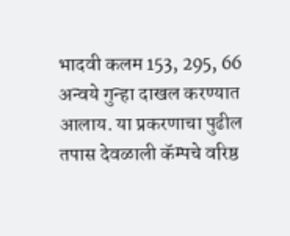भादवी कलम 153, 295, 66 अन्वये गुन्हा दाखल करण्यात आलाय. या प्रकरणाचा पुढील तपास देवळाली कॅम्पचे वरिष्ठ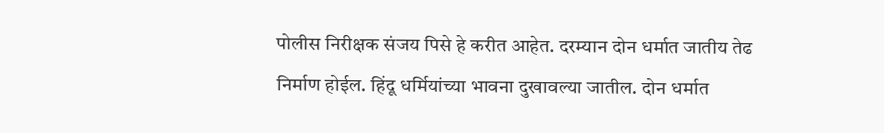पोलीस निरीक्षक संजय पिसे हे करीत आहेत. दरम्यान दोन धर्मात जातीय तेढ निर्माण होईल. हिंदू धर्मियांच्या भावना दुखावल्या जातील. दोन धर्मात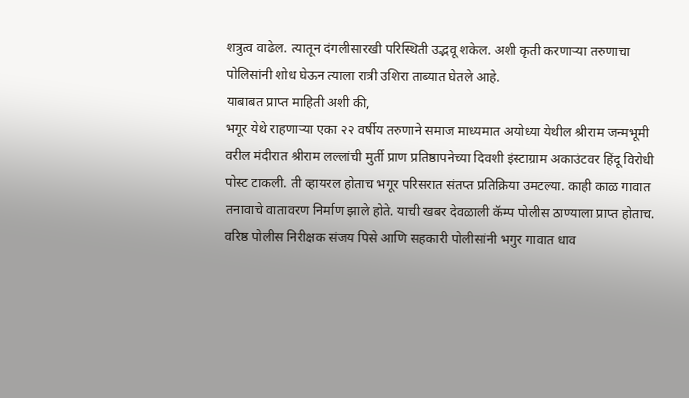शत्रुत्व वाढेल. त्यातून दंगलीसारखी परिस्थिती उद्भवू शकेल. अशी कृती करणाऱ्या तरुणाचा पोलिसांनी शोध घेऊन त्याला रात्री उशिरा ताब्यात घेतले आहे.
याबाबत प्राप्त माहिती अशी की,
भगूर येथे राहणाऱ्या एका २२ वर्षीय तरुणाने समाज माध्यमात अयोध्या येथील श्रीराम जन्मभूमी वरील मंदीरात श्रीराम लल्लांची मुर्ती प्राण प्रतिष्ठापनेच्या दिवशी इंस्टाग्राम अकाउंटवर हिंदू विरोधी पोस्ट टाकली. ती व्हायरल होताच भगूर परिसरात संतप्त प्रतिक्रिया उमटल्या. काही काळ गावात तनावाचे वातावरण निर्माण झाले होते. याची खबर देवळाली कॅम्प पोलीस ठाण्याला प्राप्त होताच. वरिष्ठ पोलीस निरीक्षक संजय पिसे आणि सहकारी पोलीसांनी भगुर गावात धाव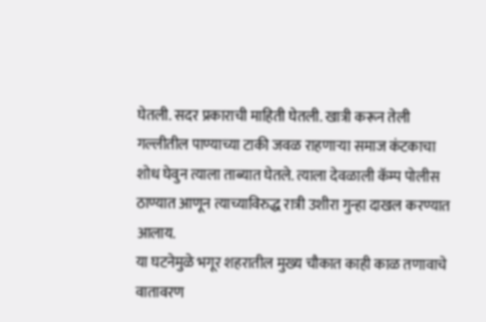घेतली. सदर प्रकाराची माहिती घेतली. खात्री करून तेली गल्लीतील पाण्याच्या टाकी जवळ राहणाऱ्या समाज कंटकाचा शोध घेवुन त्याला ताब्यात घेतले. त्याला देवळाली कॅम्प पोलीस ठाण्यात आणून त्याच्याविरुद्ध रात्री उशीरा गुन्हा दाखल करण्यात आलाय.
या घटनेमुळे भगूर शहरातील मुख्य चौकात काही काळ तणावाचे वातावरण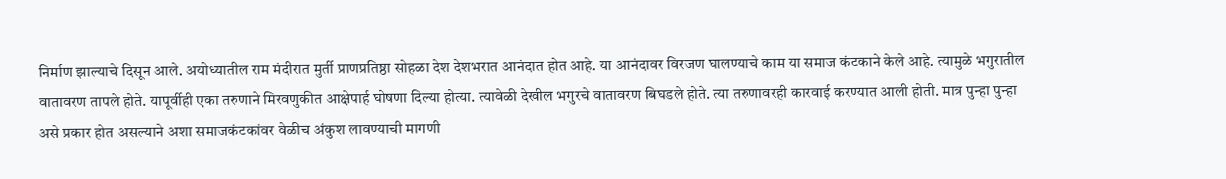निर्माण झाल्याचे दिसून आले. अयोध्यातील राम मंदीरात मुर्ती प्राणप्रतिष्ठा सोहळा देश देशभरात आनंदात होत आहे. या आनंदावर विरजण घालण्याचे काम या समाज कंटकाने केले आहे. त्यामुळे भगुरातील
वातावरण तापले होते. यापूर्वीही एका तरुणाने मिरवणुकीत आक्षेपार्ह घोषणा दिल्या होत्या. त्यावेळी देखील भगुरचे वातावरण बिघडले होते. त्या तरुणावरही कारवाई करण्यात आली होती. मात्र पुन्हा पुन्हा असे प्रकार होत असल्याने अशा समाजकंटकांवर वेळीच अंकुश लावण्याची मागणी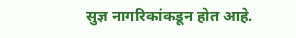सुज्ञ नागरिकांकडून होत आहे.